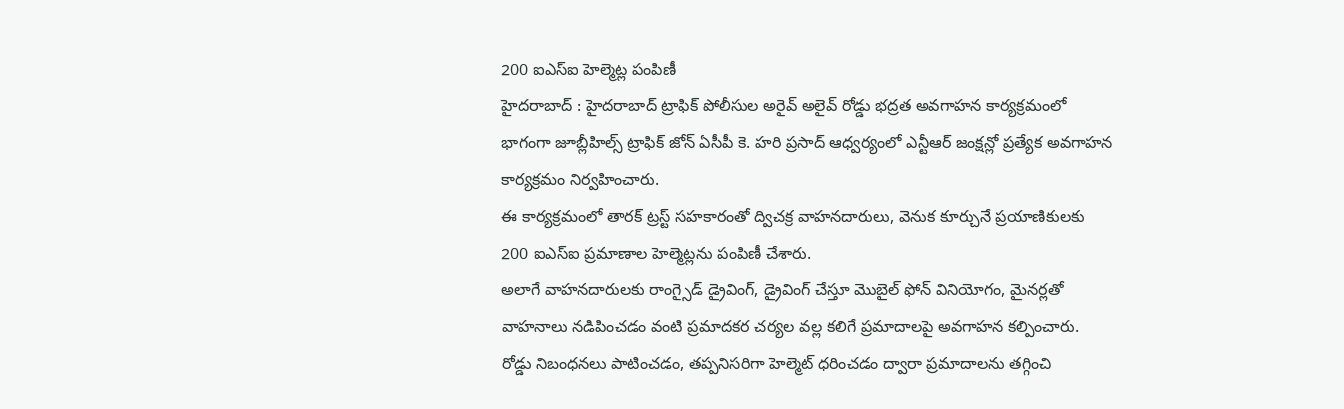200 ఐఎస్ఐ హెల్మెట్ల పంపిణీ
హైదరాబాద్ : హైదరాబాద్ ట్రాఫిక్ పోలీసుల అరైవ్ అలైవ్ రోడ్డు భద్రత అవగాహన కార్యక్రమంలో భాగంగా జూబ్లీహిల్స్ ట్రాఫిక్ జోన్ ఏసీపీ కె. హరి ప్రసాద్ ఆధ్వర్యంలో ఎన్టీఆర్ జంక్షన్లో ప్రత్యేక అవగాహన కార్యక్రమం నిర్వహించారు.
ఈ కార్యక్రమంలో తారక్ ట్రస్ట్ సహకారంతో ద్విచక్ర వాహనదారులు, వెనుక కూర్చునే ప్రయాణికులకు 200 ఐఎస్ఐ ప్రమాణాల హెల్మెట్లను పంపిణీ చేశారు.
అలాగే వాహనదారులకు రాంగ్సైడ్ డ్రైవింగ్, డ్రైవింగ్ చేస్తూ మొబైల్ ఫోన్ వినియోగం, మైనర్లతో వాహనాలు నడిపించడం వంటి ప్రమాదకర చర్యల వల్ల కలిగే ప్రమాదాలపై అవగాహన కల్పించారు.
రోడ్డు నిబంధనలు పాటించడం, తప్పనిసరిగా హెల్మెట్ ధరించడం ద్వారా ప్రమాదాలను తగ్గించి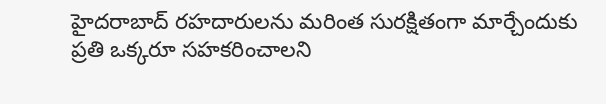హైదరాబాద్ రహదారులను మరింత సురక్షితంగా మార్చేందుకు ప్రతి ఒక్కరూ సహకరించాలని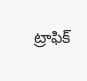ట్రాఫిక్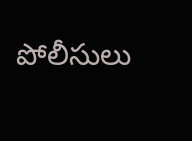పోలీసులు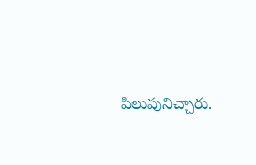పిలుపునిచ్చారు.